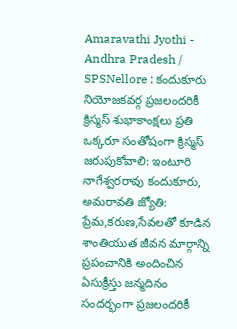Amaravathi Jyothi - Andhra Pradesh / SPSNellore : కందుకూరు నియోజకవర్గ ప్రజలందరికీ క్రిస్మస్ శుభాకాంక్షలు ప్రతి ఒక్కరూ సంతోషంగా క్రిస్మస్ జరుపుకోవాలి: ఇంటూరి నాగేశ్వరరావు కందుకూరు, అమరావతి జ్యోతి: ప్రేమ,కరుణ,సేవలతో కూడిన శాంతియుత జీవన మార్గాన్ని ప్రపంచానికి అందించిన ఏసుక్రీస్తు జన్మదినం సందర్భంగా ప్రజలందరికీ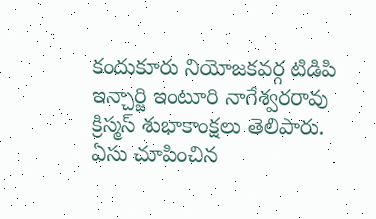కందుకూరు నియోజకవర్గ టిడిపి ఇన్చార్జి ఇంటూరి నాగేశ్వరరావు క్రిస్మస్ శుభాకాంక్షలు తెలిపారు. ఏసు చూపించిన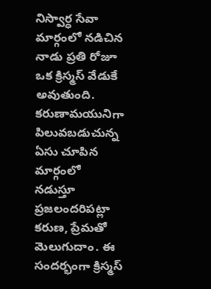నిస్వార్ధ సేవా మార్గంలో నడిచిన నాడు ప్రతి రోజూ ఒక క్రిస్మస్ వేడుకే అవుతుంది. కరుణామయునిగా పిలువబడుచున్న ఏసు చూపిన మార్గంలో నడుస్తూ ప్రజలందరిపట్లా కరుణ, ప్రేమతో మెలుగుదాం. ఈ సందర్భంగా క్రిస్మస్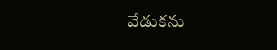వేడుకను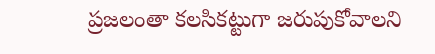ప్రజలంతా కలసికట్టుగా జరుపుకోవాలని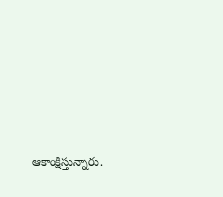ఆకాంక్షిస్తున్నారు.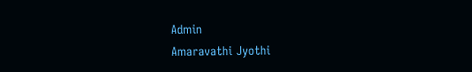Admin
Amaravathi Jyothi